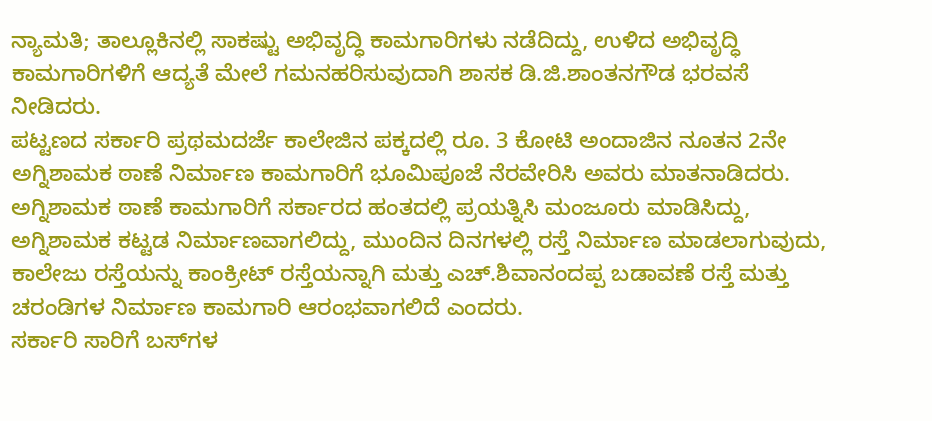ನ್ಯಾಮತಿ; ತಾಲ್ಲೂಕಿನಲ್ಲಿ ಸಾಕಷ್ಟು ಅಭಿವೃದ್ಧಿ ಕಾಮಗಾರಿಗಳು ನಡೆದಿದ್ದು, ಉಳಿದ ಅಭಿವೃದ್ಧಿ ಕಾಮಗಾರಿಗಳಿಗೆ ಆದ್ಯತೆ ಮೇಲೆ ಗಮನಹರಿಸುವುದಾಗಿ ಶಾಸಕ ಡಿ.ಜಿ.ಶಾಂತನಗೌಡ ಭರವಸೆ ನೀಡಿದರು.
ಪಟ್ಟಣದ ಸರ್ಕಾರಿ ಪ್ರಥಮದರ್ಜೆ ಕಾಲೇಜಿನ ಪಕ್ಕದಲ್ಲಿ ರೂ. 3 ಕೋಟಿ ಅಂದಾಜಿನ ನೂತನ 2ನೇ ಅಗ್ನಿಶಾಮಕ ಠಾಣೆ ನಿರ್ಮಾಣ ಕಾಮಗಾರಿಗೆ ಭೂಮಿಪೂಜೆ ನೆರವೇರಿಸಿ ಅವರು ಮಾತನಾಡಿದರು.
ಅಗ್ನಿಶಾಮಕ ಠಾಣೆ ಕಾಮಗಾರಿಗೆ ಸರ್ಕಾರದ ಹಂತದಲ್ಲಿ ಪ್ರಯತ್ನಿಸಿ ಮಂಜೂರು ಮಾಡಿಸಿದ್ದು, ಅಗ್ನಿಶಾಮಕ ಕಟ್ಟಡ ನಿರ್ಮಾಣವಾಗಲಿದ್ದು, ಮುಂದಿನ ದಿನಗಳಲ್ಲಿ ರಸ್ತೆ ನಿರ್ಮಾಣ ಮಾಡಲಾಗುವುದು, ಕಾಲೇಜು ರಸ್ತೆಯನ್ನು ಕಾಂಕ್ರೀಟ್ ರಸ್ತೆಯನ್ನಾಗಿ ಮತ್ತು ಎಚ್.ಶಿವಾನಂದಪ್ಪ ಬಡಾವಣೆ ರಸ್ತೆ ಮತ್ತು ಚರಂಡಿಗಳ ನಿರ್ಮಾಣ ಕಾಮಗಾರಿ ಆರಂಭವಾಗಲಿದೆ ಎಂದರು.
ಸರ್ಕಾರಿ ಸಾರಿಗೆ ಬಸ್‍ಗಳ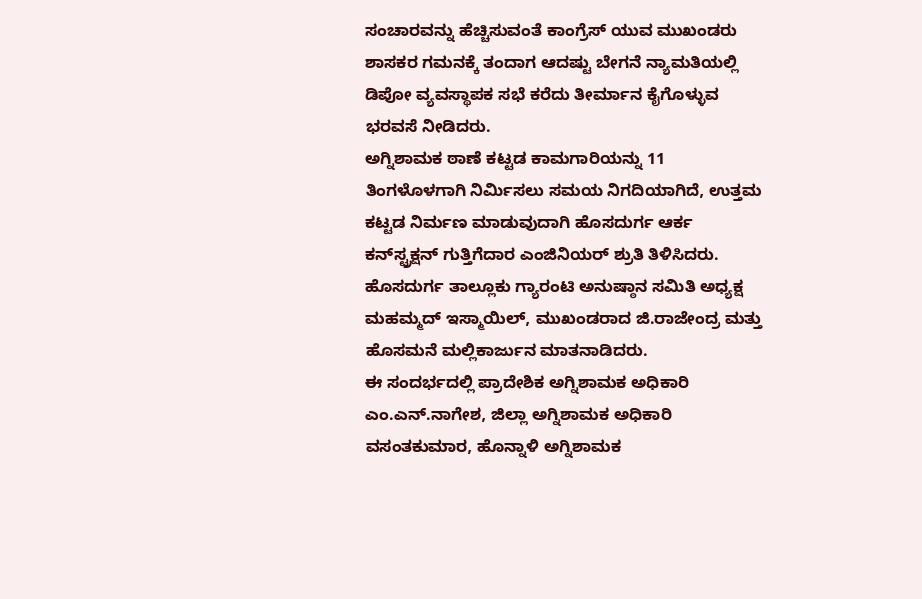ಸಂಚಾರವನ್ನು ಹೆಚ್ಚಿಸುವಂತೆ ಕಾಂಗ್ರೆಸ್ ಯುವ ಮುಖಂಡರು ಶಾಸಕರ ಗಮನಕ್ಕೆ ತಂದಾಗ ಆದಷ್ಟು ಬೇಗನೆ ನ್ಯಾಮತಿಯಲ್ಲಿ ಡಿಪೋ ವ್ಯವಸ್ಥಾಪಕ ಸಭೆ ಕರೆದು ತೀರ್ಮಾನ ಕೈಗೊಳ್ಳುವ ಭರವಸೆ ನೀಡಿದರು.
ಅಗ್ನಿಶಾಮಕ ಠಾಣೆ ಕಟ್ಟಡ ಕಾಮಗಾರಿಯನ್ನು 11 ತಿಂಗಳೊಳಗಾಗಿ ನಿರ್ಮಿಸಲು ಸಮಯ ನಿಗದಿಯಾಗಿದೆ, ಉತ್ತಮ ಕಟ್ಟಡ ನಿರ್ಮಣ ಮಾಡುವುದಾಗಿ ಹೊಸದುರ್ಗ ಆರ್ಕ ಕನ್‍ಸ್ಟ್ರಕ್ಷನ್ ಗುತ್ತಿಗೆದಾರ ಎಂಜಿನಿಯರ್ ಶ್ರುತಿ ತಿಳಿಸಿದರು.
ಹೊಸದುರ್ಗ ತಾಲ್ಲೂಕು ಗ್ಯಾರಂಟಿ ಅನುಷ್ಠಾನ ಸಮಿತಿ ಅಧ್ಯಕ್ಷ ಮಹಮ್ಮದ್ ಇಸ್ಮಾಯಿಲ್, ಮುಖಂಡರಾದ ಜಿ.ರಾಜೇಂದ್ರ ಮತ್ತು ಹೊಸಮನೆ ಮಲ್ಲಿಕಾರ್ಜುನ ಮಾತನಾಡಿದರು.
ಈ ಸಂದರ್ಭದಲ್ಲಿ ಪ್ರಾದೇಶಿಕ ಅಗ್ನಿಶಾಮಕ ಅಧಿಕಾರಿ ಎಂ.ಎನ್.ನಾಗೇಶ, ಜಿಲ್ಲಾ ಅಗ್ನಿಶಾಮಕ ಅಧಿಕಾರಿ ವಸಂತಕುಮಾರ, ಹೊನ್ನಾಳಿ ಅಗ್ನಿಶಾಮಕ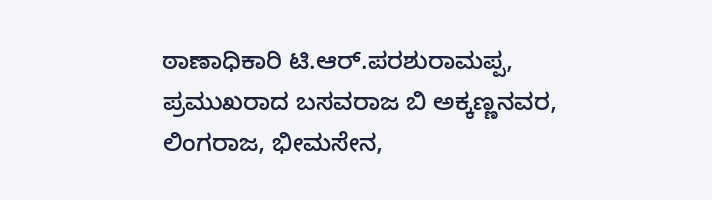ಠಾಣಾಧಿಕಾರಿ ಟಿ.ಆರ್.ಪರಶುರಾಮಪ್ಪ, ಪ್ರಮುಖರಾದ ಬಸವರಾಜ ಬಿ ಅಕ್ಕಣ್ಣನವರ, ಲಿಂಗರಾಜ, ಭೀಮಸೇನ,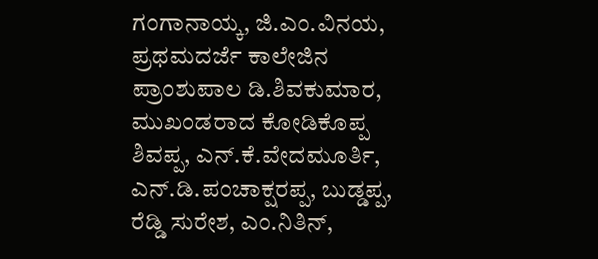ಗಂಗಾನಾಯ್ಕ, ಜಿ.ಎಂ.ವಿನಯ, ಪ್ರಥಮದರ್ಜೆ ಕಾಲೇಜಿನ ಪ್ರಾಂಶುಪಾಲ ಡಿ.ಶಿವಕುಮಾರ, ಮುಖಂಡರಾದ ಕೋಡಿಕೊಪ್ಪ ಶಿವಪ್ಪ, ಎನ್.ಕೆ.ವೇದಮೂರ್ತಿ, ಎನ್.ಡಿ.ಪಂಚಾಕ್ಷರಪ್ಪ, ಬುಡ್ಡಪ್ಪ, ರೆಡ್ಡಿ ಸುರೇಶ, ಎಂ.ನಿತಿನ್,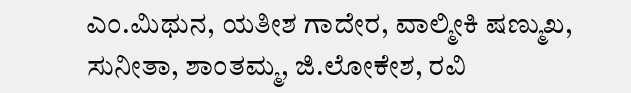ಎಂ.ಮಿಥುನ, ಯತೀಶ ಗಾದೇರ, ವಾಲ್ಮೀಕಿ ಷಣ್ಮುಖ, ಸುನೀತಾ, ಶಾಂತಮ್ಮ, ಜಿ.ಲೋಕೇಶ, ರವಿ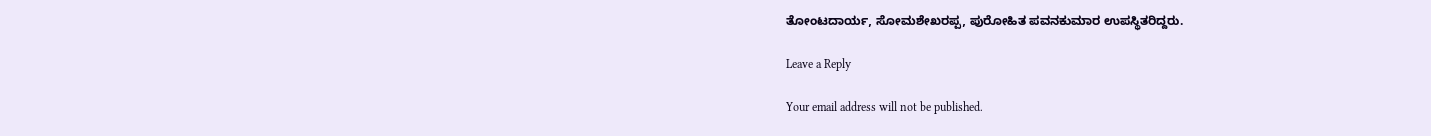ತೋಂಟದಾರ್ಯ, ಸೋಮಶೇಖರಪ್ಪ, ಪುರೋಹಿತ ಪವನಕುಮಾರ ಉಪಸ್ಥಿತರಿದ್ದರು.

Leave a Reply

Your email address will not be published.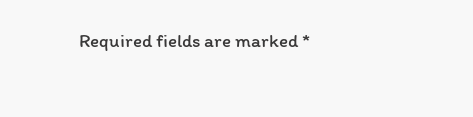Required fields are marked *